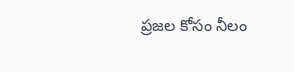ప్రజల కోసం నీలం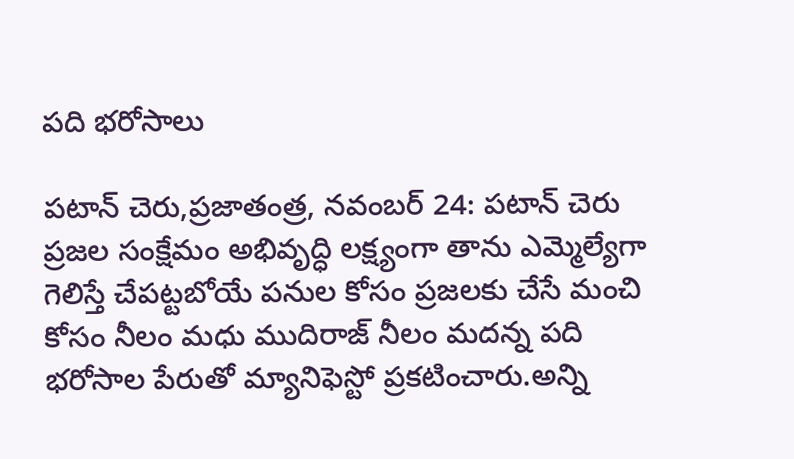పది భరోసాలు

పటాన్ చెరు,ప్రజాతంత్ర, నవంబర్ 24: పటాన్ చెరు ప్రజల సంక్షేమం అభివృద్ధి లక్ష్యంగా తాను ఎమ్మెల్యేగా గెలిస్తే చేపట్టబోయే పనుల కోసం ప్రజలకు చేసే మంచి కోసం నీలం మధు ముదిరాజ్ నీలం మదన్న పది భరోసాల పేరుతో మ్యానిఫెస్టో ప్రకటించారు.అన్ని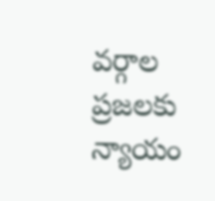వర్గాల ప్రజలకు న్యాయం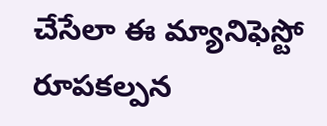చేసేలా ఈ మ్యానిఫెస్టో రూపకల్పన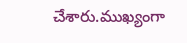చేశారు.ముఖ్యంగా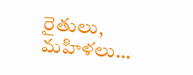రైతులు, మహిళలు…